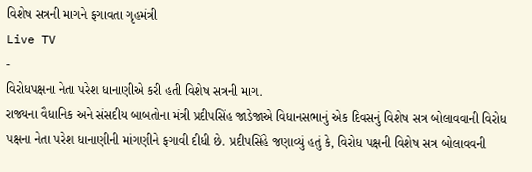વિશેષ સત્રની માગને ફગાવતા ગૃહમંત્રી
Live TV
-
વિરોધપક્ષના નેતા પરેશ ધાનાણીએ કરી હતી વિશેષ સત્રની માગ.
રાજ્યના વૈધાનિક અને સંસદીય બાબતોના મંત્રી પ્રદીપસિંહ જાડેજાએ વિધાનસભાનું એક દિવસનું વિશેષ સત્ર બોલાવવાની વિરોધ પક્ષના નેતા પરેશ ધાનાણીની માંગણીને ફગાવી દીધી છે. પ્રદીપસિંહે જણાવ્યું હતું કે, વિરોધ પક્ષની વિશેષ સત્ર બોલાવવની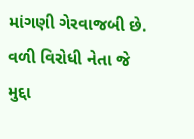માંગણી ગેરવાજબી છે. વળી વિરોધી નેતા જે મુદ્દા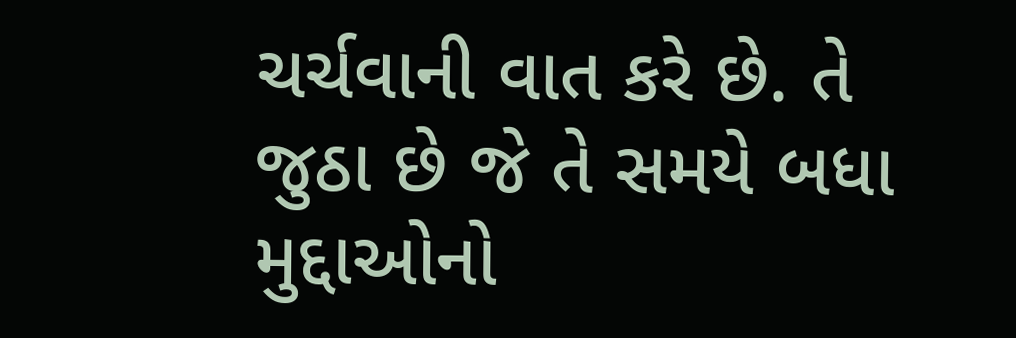ચર્ચવાની વાત કરે છે. તે જુઠા છે જે તે સમયે બધા મુદ્દાઓનો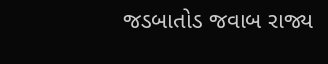જડબાતોડ જવાબ રાજ્ય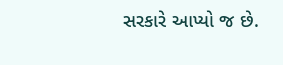સરકારે આપ્યો જ છે.